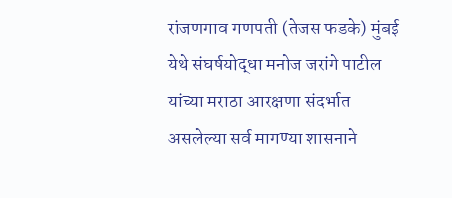रांजणगाव गणपती (तेजस फडके) मुंबई येथे संघर्षयोद्धा मनोज जरांगे पाटील यांच्या मराठा आरक्षणा संदर्भात असलेल्या सर्व मागण्या शासनाने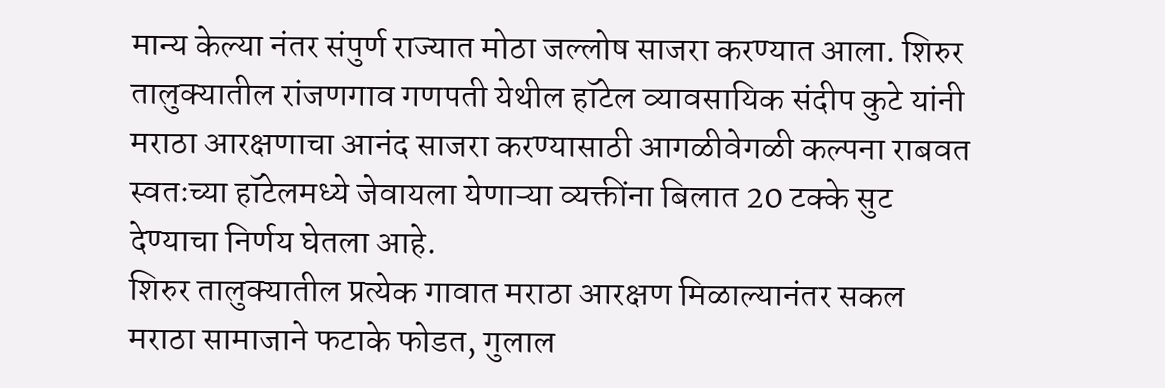मान्य केल्या नंतर संपुर्ण राज्यात मोठा जल्लोष साजरा करण्यात आला. शिरुर तालुक्यातील रांजणगाव गणपती येथील हॉटेल व्यावसायिक संदीप कुटे यांनी मराठा आरक्षणाचा आनंद साजरा करण्यासाठी आगळीवेगळी कल्पना राबवत स्वतःच्या हॉटेलमध्ये जेवायला येणाऱ्या व्यक्तींना बिलात 20 टक्के सुट देण्याचा निर्णय घेतला आहे.
शिरुर तालुक्यातील प्रत्येक गावात मराठा आरक्षण मिळाल्यानंतर सकल मराठा सामाजाने फटाके फोडत, गुलाल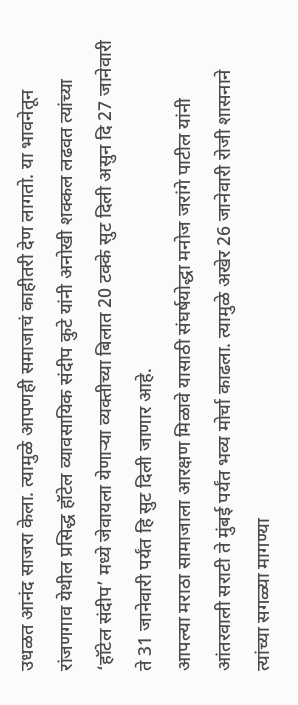उधळत आनंद साजरा केला. त्यामुळे आपणही समाजाचं काहीतरी देण लागतो. या भावनेतून रांजणगाव येथील प्रसिद्ध हॉटेल व्यावसायिक संदीप कुटे यांनी अनोखी शक्कल लढवत त्यांच्या ‘हॉटेल संदीप’ मध्ये जेवायला येणाऱ्या व्यक्तीच्या बिलात 20 टक्के सुट दिली असुन दि 27 जानेवारी ते 31 जानेवारी पर्यंत हि सुट दिली जाणार आहे.
आपल्या मराठा सामाजाला आरक्षण मिळावे यासाठी संघर्षयोद्धा मनोज जरांगे पाटील यांनी आंतरवाली सराटी ते मुंबई पर्यंत भव्य मोर्चा काढला. त्यामुळे अखेर 26 जानेवारी रोजी शासनाने त्यांच्या सगळ्या मागण्या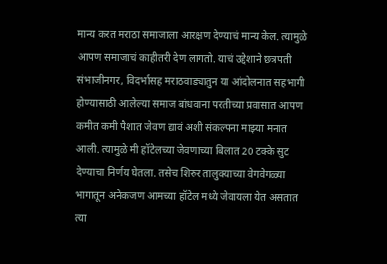मान्य करत मराठा समाजाला आरक्षण देण्याचं मान्य केल. त्यामुळे आपण समाजाचं काहीतरी देण लागतो. याचं उद्देशाने छत्रपती संभाजीनगर, विदर्भासह मराठवाड्यातुन या आंदोलनात सहभागी होण्यासाठी आलेल्या समाज बांधवाना परतीच्या प्रवासात आपण कमीत कमी पैशात जेवण द्यावं अशी संकल्पना माझ्या मनात आली. त्यामुळे मी हॉटेलच्या जेवणाच्या बिलात 20 टक्के सुट देण्याचा निर्णय घेतला. तसेच शिरुर तालुक्याच्या वेगवेगळ्या भागातून अनेकजण आमच्या हॉटेल मध्ये जेवायला येत असतात त्या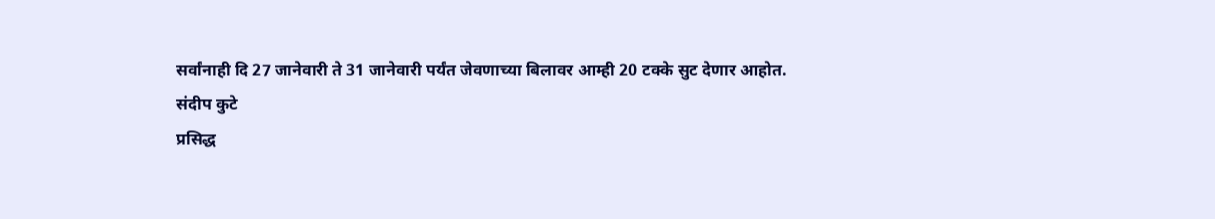सर्वांनाही दि 27 जानेवारी ते 31 जानेवारी पर्यंत जेवणाच्या बिलावर आम्ही 20 टक्के सुट देणार आहोत.
संदीप कुटे
प्रसिद्ध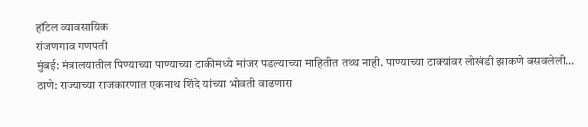हॉटेल व्यावसायिक
रांजणगाव गणपती
मुंबई: मंत्रालयातील पिण्याच्या पाण्याच्या टाकीमध्ये मांजर पडल्याच्या माहितीत तथ्थ नाही. पाण्याच्या टाक्यांवर लोखंडी झाकणे बसवलेली…
ठाणे: राज्याच्या राजकारणात एकनाथ शिंदे यांच्या भोवती वाढणारा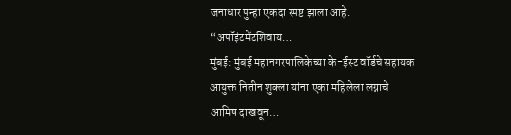जनाधार पुन्हा एकदा स्पष्ट झाला आहे. “अपॉइंटमेंटशिवाय…
मुंबई: मुंबई महानगरपालिकेच्या के-ईस्ट वॉर्डचे सहायक आयुक्त नितीन शुक्ला यांना एका महिलेला लग्नाचे आमिष दाखवून…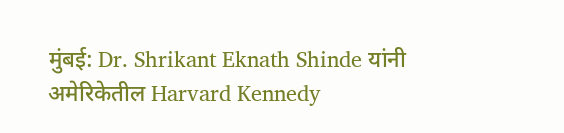मुंबई: Dr. Shrikant Eknath Shinde यांनी अमेरिकेतील Harvard Kennedy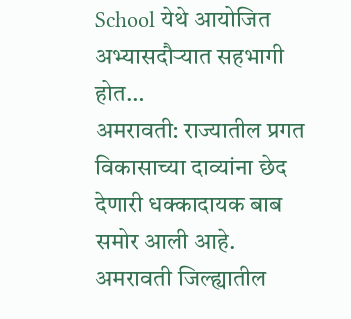School येथे आयोजित अभ्यासदौऱ्यात सहभागी होत…
अमरावती: राज्यातील प्रगत विकासाच्या दाव्यांना छेद देणारी धक्कादायक बाब समोर आली आहे. अमरावती जिल्ह्यातील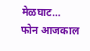मेळघाट…
फोन आजकाल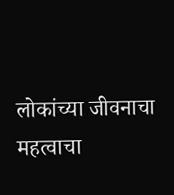लोकांच्या जीवनाचा महत्वाचा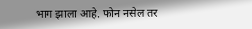भाग झाला आहे. फोन नसेल तर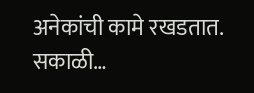अनेकांची कामे रखडतात. सकाळी…